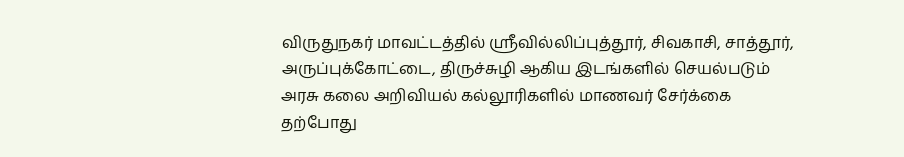விருதுநகர் மாவட்டத்தில் ஸ்ரீவில்லிப்புத்தூர், சிவகாசி, சாத்தூர், அருப்புக்கோட்டை, திருச்சுழி ஆகிய இடங்களில் செயல்படும் அரசு கலை அறிவியல் கல்லூரிகளில் மாணவர் சேர்க்கை தற்போது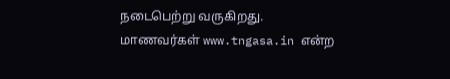நடைபெற்று வருகிறது. மாணவர்கள் www.tngasa.in என்ற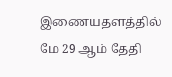இணையதளத்தில் மே 29 ஆம் தேதி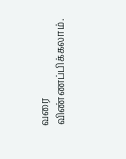வரை விண்ணப்பிக்கலாம்.